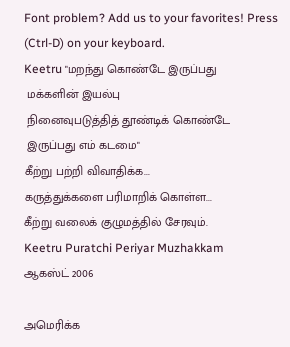Font problem? Add us to your favorites! Press (Ctrl-D) on your keyboard.
Keetru "மறந்து கொண்டே இருப்பது
 மக்களின் இயல்பு
 நினைவுபடுத்தித் தூண்டிக் கொண்டே
 இருப்பது எம் கடமை"
கீற்று பற்றி விவாதிக்க...
கருத்துக்களை பரிமாறிக் கொள்ள...
கீற்று வலைக் குழுமத்தில் சேரவும்.
Keetru Puratchi Periyar Muzhakkam
ஆகஸ்ட் 2006

அமெரிக்க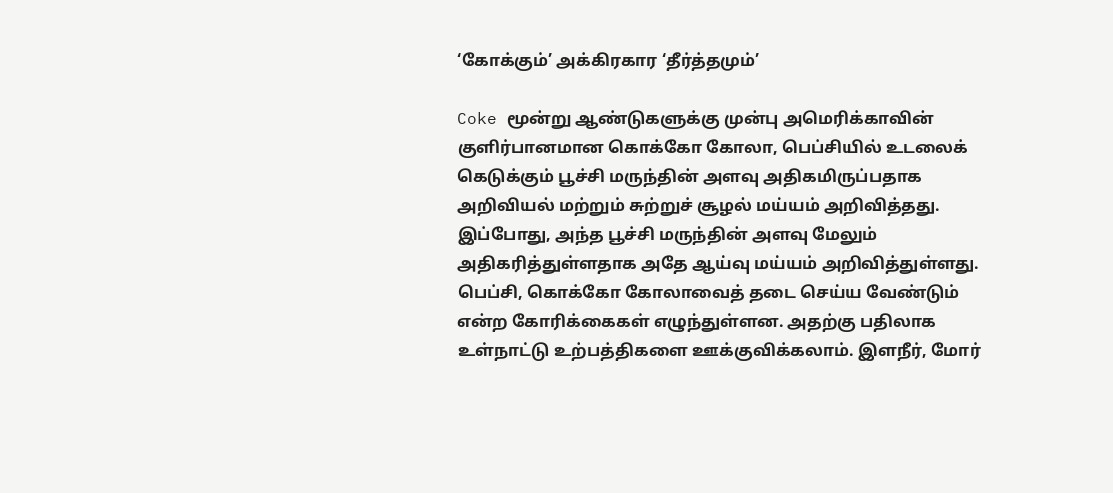‘கோக்கும்’ அக்கிரகார ‘தீர்த்தமும்’

Coke மூன்று ஆண்டுகளுக்கு முன்பு அமெரிக்காவின் குளிர்பானமான கொக்கோ கோலா, பெப்சியில் உடலைக் கெடுக்கும் பூச்சி மருந்தின் அளவு அதிகமிருப்பதாக அறிவியல் மற்றும் சுற்றுச் சூழல் மய்யம் அறிவித்தது. இப்போது, அந்த பூச்சி மருந்தின் அளவு மேலும் அதிகரித்துள்ளதாக அதே ஆய்வு மய்யம் அறிவித்துள்ளது. பெப்சி, கொக்கோ கோலாவைத் தடை செய்ய வேண்டும் என்ற கோரிக்கைகள் எழுந்துள்ளன. அதற்கு பதிலாக உள்நாட்டு உற்பத்திகளை ஊக்குவிக்கலாம். இளநீர், மோர்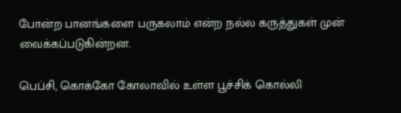போன்ற பானங்களை பருகலாம் என்ற நல்ல கருத்துகள் முன் வைக்கப்படுகின்றன.

பெப்சி, கொக்கோ கோலாவில் உள்ள பூச்சிக் கொல்லி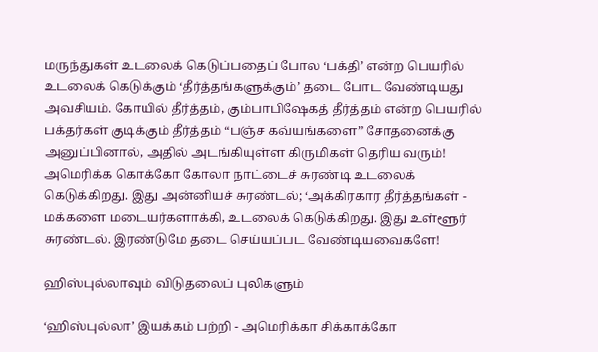மருந்துகள் உடலைக் கெடுப்பதைப் போல ‘பக்தி’ என்ற பெயரில் உடலைக் கெடுக்கும் ‘தீர்த்தங்களுக்கும்’ தடை போட வேண்டியது அவசியம். கோயில் தீர்த்தம், கும்பாபிஷேகத் தீர்த்தம் என்ற பெயரில் பக்தர்கள் குடிக்கும் தீர்த்தம் “பஞ்ச கவ்யங்களை” சோதனைக்கு அனுப்பினால், அதில் அடங்கியுள்ள கிருமிகள் தெரிய வரும்! அமெரிக்க கொக்கோ கோலா நாட்டைச் சுரண்டி உடலைக் கெடுக்கிறது. இது அன்னியச் சுரண்டல்; ‘அக்கிரகார தீர்த்தங்கள் - மக்களை மடையர்களாக்கி, உடலைக் கெடுக்கிறது. இது உள்ளூர் சுரண்டல். இரண்டுமே தடை செய்யப்பட வேண்டியவைகளே!

ஹிஸ்புல்லாவும் விடுதலைப் புலிகளும்

‘ஹிஸ்புல்லா’ இயக்கம் பற்றி - அமெரிக்கா சிக்காக்கோ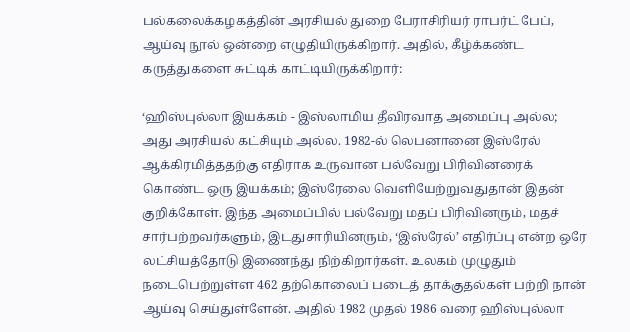பல்கலைக்கழகத்தின் அரசியல் துறை பேராசிரியர் ராபர்ட் பேப், ஆய்வு நூல் ஒன்றை எழுதியிருக்கிறார். அதில், கீழ்க்கண்ட கருத்துகளை சுட்டிக் காட்டியிருக்கிறார்:

‘ஹிஸ்புல்லா இயக்கம் - இஸ்லாமிய தீவிரவாத அமைப்பு அல்ல; அது அரசியல் கட்சியும் அல்ல. 1982-ல் லெபனானை இஸ்ரேல் ஆக்கிரமித்ததற்கு எதிராக உருவான பல்வேறு பிரிவினரைக் கொண்ட ஒரு இயக்கம்; இஸ்ரேலை வெளியேற்றுவதுதான் இதன் குறிக்கோள். இந்த அமைப்பில் பல்வேறு மதப் பிரிவினரும், மதச் சார்பற்றவர்களும், இடதுசாரியினரும், ‘இஸ்ரேல்’ எதிர்ப்பு என்ற ஒரே லட்சியத்தோடு இணைந்து நிற்கிறார்கள். உலகம் முழுதும் நடைபெற்றுள்ள 462 தற்கொலைப் படைத் தாக்குதல்கள் பற்றி நான் ஆய்வு செய்துள்ளேன். அதில் 1982 முதல் 1986 வரை ஹிஸ்புல்லா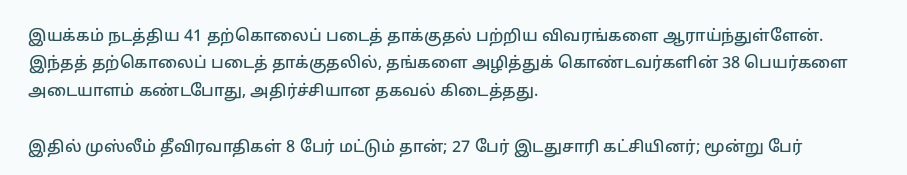இயக்கம் நடத்திய 41 தற்கொலைப் படைத் தாக்குதல் பற்றிய விவரங்களை ஆராய்ந்துள்ளேன். இந்தத் தற்கொலைப் படைத் தாக்குதலில், தங்களை அழித்துக் கொண்டவர்களின் 38 பெயர்களை அடையாளம் கண்டபோது, அதிர்ச்சியான தகவல் கிடைத்தது.

இதில் முஸ்லீம் தீவிரவாதிகள் 8 பேர் மட்டும் தான்; 27 பேர் இடதுசாரி கட்சியினர்; மூன்று பேர்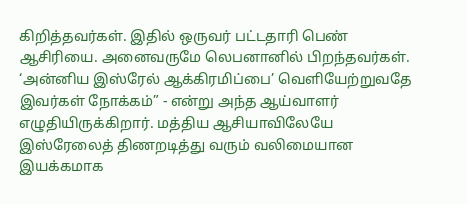கிறித்தவர்கள். இதில் ஒருவர் பட்டதாரி பெண் ஆசிரியை. அனைவருமே லெபனானில் பிறந்தவர்கள். ‘அன்னிய இஸ்ரேல் ஆக்கிரமிப்பை’ வெளியேற்றுவதே இவர்கள் நோக்கம்” - என்று அந்த ஆய்வாளர் எழுதியிருக்கிறார். மத்திய ஆசியாவிலேயே இஸ்ரேலைத் திணறடித்து வரும் வலிமையான இயக்கமாக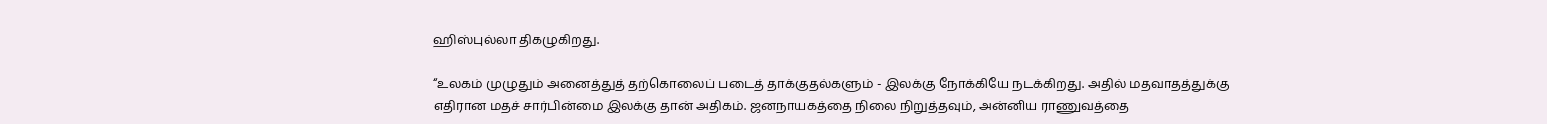ஹிஸ்புல்லா திகழுகிறது.

“உலகம் முழுதும் அனைத்துத் தற்கொலைப் படைத் தாக்குதல்களும் - இலக்கு நோக்கியே நடக்கிறது. அதில் மதவாதத்துக்கு எதிரான மதச் சார்பின்மை இலக்கு தான் அதிகம். ஜனநாயகத்தை நிலை நிறுத்தவும், அன்னிய ராணுவத்தை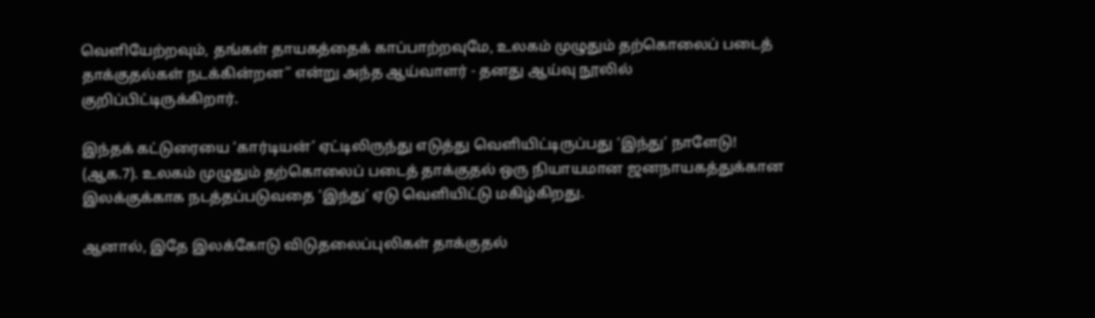வெளியேற்றவும், தங்கள் தாயகத்தைக் காப்பாற்றவுமே, உலகம் முழுதும் தற்கொலைப் படைத் தாக்குதல்கள் நடக்கின்றன” என்று அந்த ஆய்வாளர் - தனது ஆய்வு நூலில் குறிப்பிட்டிருக்கிறார்.

இந்தக் கட்டுரையை ‘கார்டியன்’ ஏட்டிலிருந்து எடுத்து வெளியிட்டிருப்பது ‘இந்து’ நாளேடு! (ஆக.7). உலகம் முழுதும் தற்கொலைப் படைத் தாக்குதல் ஒரு நியாயமான ஜனநாயகத்துக்கான இலக்குக்காக நடத்தப்படுவதை ‘இந்து’ ஏடு வெளியிட்டு மகிழ்கிறது.

ஆனால், இதே இலக்கோடு விடுதலைப்புலிகள் தாக்குதல்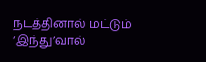நடத்தினால் மட்டும் ‘இந்து’வால்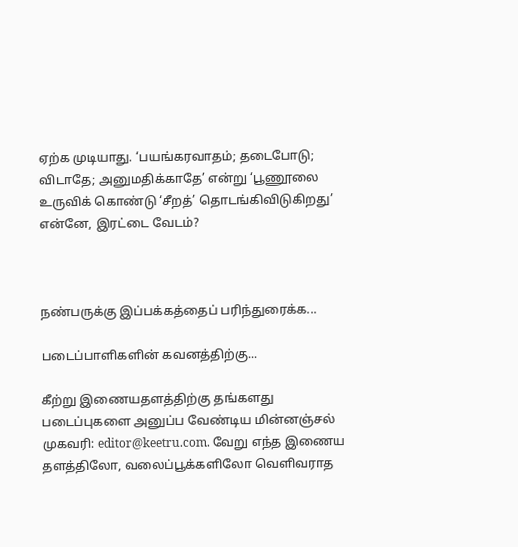ஏற்க முடியாது. ‘பயங்கரவாதம்; தடைபோடு; விடாதே; அனுமதிக்காதே’ என்று ‘பூணூலை உருவிக் கொண்டு ‘சீறத்’ தொடங்கிவிடுகிறது’ என்னே, இரட்டை வேடம்?



நண்பருக்கு இப்பக்கத்தைப் பரிந்துரைக்க...

படைப்பாளிகளின் கவனத்திற்கு...

கீற்று இணையதளத்திற்கு தங்களது படைப்புகளை அனுப்ப வேண்டிய மின்னஞ்சல் முகவரி: editor@keetru.com. வேறு எந்த இணைய தளத்திலோ, வலைப்பூக்களிலோ வெளிவராத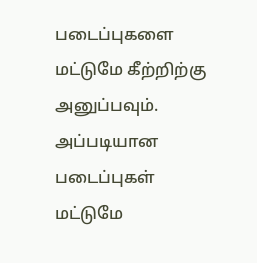படைப்புகளை மட்டுமே கீற்றிற்கு அனுப்பவும். அப்படியான படைப்புகள் மட்டுமே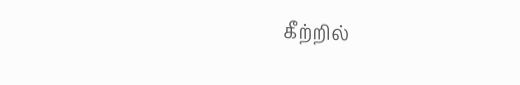கீற்றில்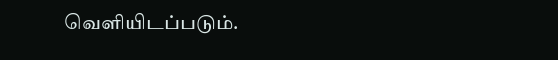வெளியிடப்படும்.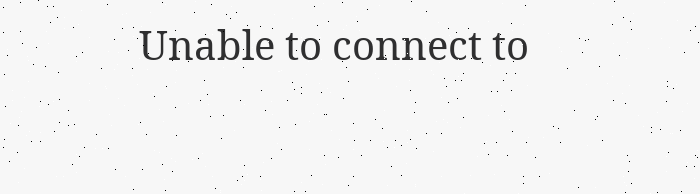Unable to connect to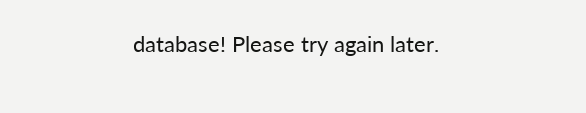database! Please try again later.